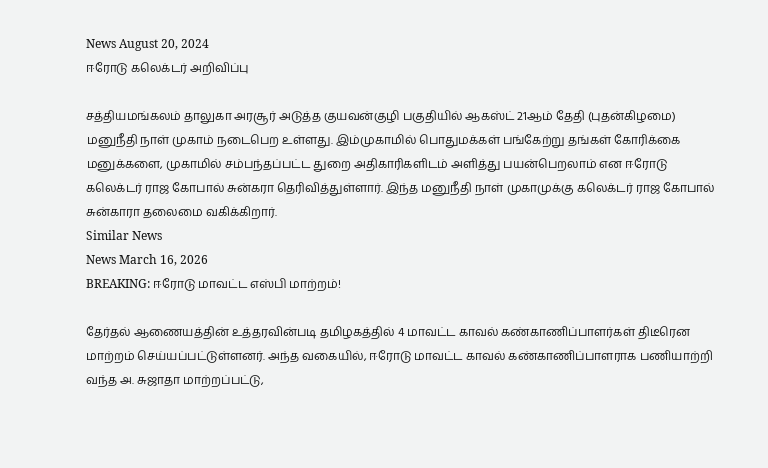News August 20, 2024
ஈரோடு கலெக்டர் அறிவிப்பு

சத்தியமங்கலம் தாலுகா அரசூர் அடுத்த குயவன்குழி பகுதியில் ஆகஸ்ட் 21ஆம் தேதி (புதன்கிழமை) மனுநீதி நாள் முகாம் நடைபெற உள்ளது. இம்முகாமில் பொதுமக்கள் பங்கேற்று தங்கள் கோரிக்கை மனுக்களை, முகாமில் சம்பந்தப்பட்ட துறை அதிகாரிகளிடம் அளித்து பயன்பெறலாம் என ஈரோடு கலெக்டர் ராஜ கோபால் சுன்கரா தெரிவித்துள்ளார். இந்த மனுநீதி நாள் முகாமுக்கு கலெக்டர் ராஜ கோபால் சுன்காரா தலைமை வகிக்கிறார்.
Similar News
News March 16, 2026
BREAKING: ஈரோடு மாவட்ட எஸ்பி மாற்றம்!

தேர்தல் ஆணையத்தின் உத்தரவின்படி தமிழகத்தில் 4 மாவட்ட காவல் கண்காணிப்பாளர்கள் திடீரென மாற்றம் செய்யப்பட்டுள்ளனர். அந்த வகையில், ஈரோடு மாவட்ட காவல் கண்காணிப்பாளராக பணியாற்றி வந்த அ. சுஜாதா மாற்றப்பட்டு,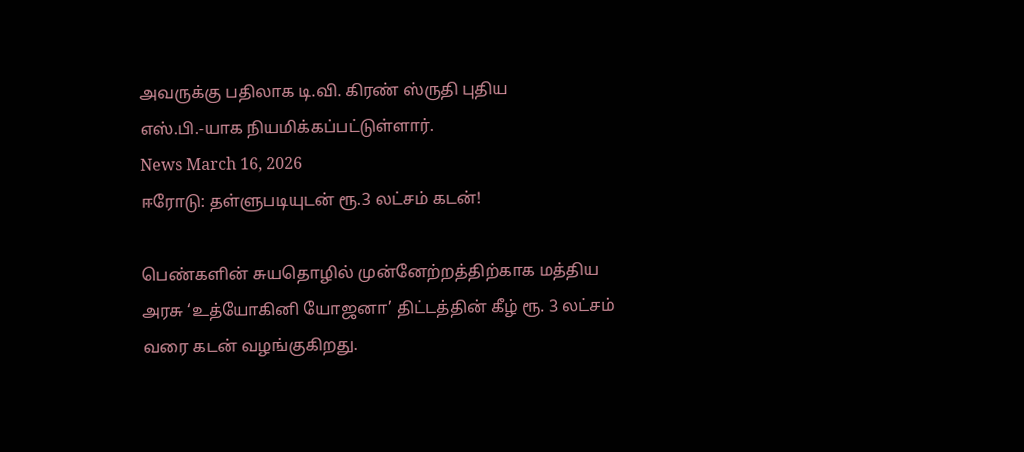அவருக்கு பதிலாக டி.வி. கிரண் ஸ்ருதி புதிய எஸ்.பி.-யாக நியமிக்கப்பட்டுள்ளார்.
News March 16, 2026
ஈரோடு: தள்ளுபடியுடன் ரூ.3 லட்சம் கடன்!

பெண்களின் சுயதொழில் முன்னேற்றத்திற்காக மத்திய அரசு ‘உத்யோகினி யோஜனா’ திட்டத்தின் கீழ் ரூ. 3 லட்சம் வரை கடன் வழங்குகிறது.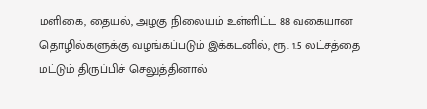மளிகை, தையல், அழகு நிலையம் உள்ளிட்ட 88 வகையான தொழில்களுக்கு வழங்கப்படும் இக்கடனில், ரூ. 1.5 லட்சத்தை மட்டும் திருப்பிச் செலுத்தினால்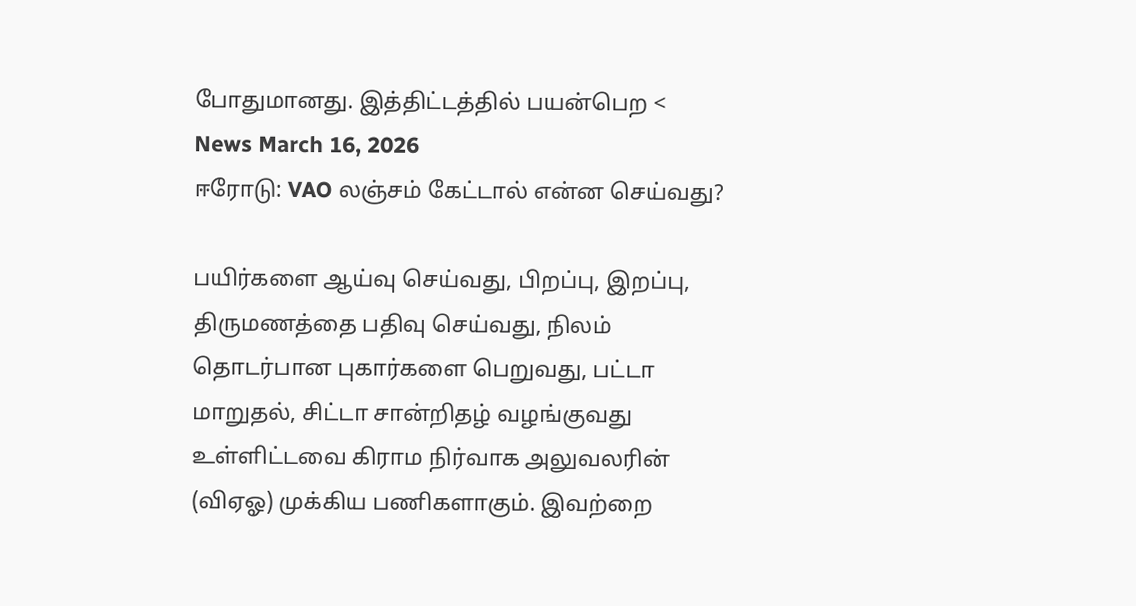போதுமானது. இத்திட்டத்தில் பயன்பெற <
News March 16, 2026
ஈரோடு: VAO லஞ்சம் கேட்டால் என்ன செய்வது?

பயிர்களை ஆய்வு செய்வது, பிறப்பு, இறப்பு, திருமணத்தை பதிவு செய்வது, நிலம் தொடர்பான புகார்களை பெறுவது, பட்டா மாறுதல், சிட்டா சான்றிதழ் வழங்குவது உள்ளிட்டவை கிராம நிர்வாக அலுவலரின் (விஏஓ) முக்கிய பணிகளாகும். இவற்றை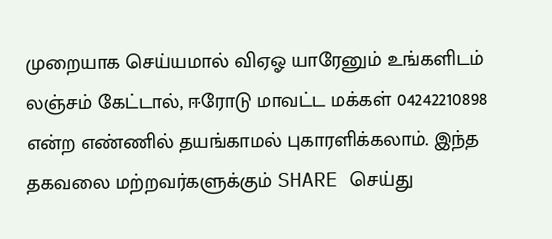முறையாக செய்யமால் விஏஓ யாரேனும் உங்களிடம் லஞ்சம் கேட்டால், ஈரோடு மாவட்ட மக்கள் 04242210898 என்ற எண்ணில் தயங்காமல் புகாரளிக்கலாம். இந்த தகவலை மற்றவர்களுக்கும் SHARE செய்து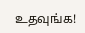உதவுங்க!